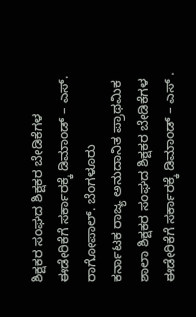ಶಿಕ್ಷಕರ ಸಂಘದ ಶಿಕ್ಷಕರ ಬೇಡಿಕೆಗಳ ಈಡೇರಿಕೆಗೆ ಸರ್ಕಾರಕ್ಕೆ ಡಿಮಾಂಡ್ – ಎಸ್. ರಾಗೋಪಾಲ್. ಬೆಂಗಳೂರು
ಕರ್ನಾಟಕ ರಾಜ್ಯ ಅನುದಾನಿತ ಪ್ರಾಥಮಿಕ ಶಾಲಾ ಶಿಕ್ಷಕರ ಸಂಘದ ಶಿಕ್ಷಕರ ಬೇಡಿಕೆಗಳ ಈಡೇರಿಕೆಗೆ ಸರ್ಕಾರಕ್ಕೆ ಡಿಮಾಂಡ್ – ಎಸ್ .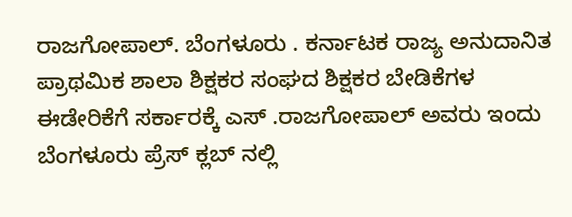ರಾಜಗೋಪಾಲ್. ಬೆಂಗಳೂರು . ಕರ್ನಾಟಕ ರಾಜ್ಯ ಅನುದಾನಿತ ಪ್ರಾಥಮಿಕ ಶಾಲಾ ಶಿಕ್ಷಕರ ಸಂಘದ ಶಿಕ್ಷಕರ ಬೇಡಿಕೆಗಳ ಈಡೇರಿಕೆಗೆ ಸರ್ಕಾರಕ್ಕೆ ಎಸ್ .ರಾಜಗೋಪಾಲ್ ಅವರು ಇಂದು ಬೆಂಗಳೂರು ಪ್ರೆಸ್ ಕ್ಲಬ್ ನಲ್ಲಿ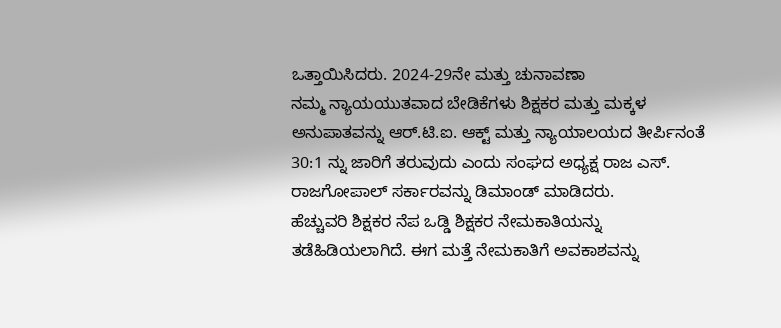ಒತ್ತಾಯಿಸಿದರು. 2024-29ನೇ ಮತ್ತು ಚುನಾವಣಾ
ನಮ್ಮ ನ್ಯಾಯಯುತವಾದ ಬೇಡಿಕೆಗಳು ಶಿಕ್ಷಕರ ಮತ್ತು ಮಕ್ಕಳ ಅನುಪಾತವನ್ನು ಆರ್.ಟಿ.ಐ. ಆಕ್ಟ್ ಮತ್ತು ನ್ಯಾಯಾಲಯದ ತೀರ್ಪಿನಂತೆ 30:1 ನ್ನು ಜಾರಿಗೆ ತರುವುದು ಎಂದು ಸಂಘದ ಅಧ್ಯಕ್ಷ ರಾಜ ಎಸ್. ರಾಜಗೋಪಾಲ್ ಸರ್ಕಾರವನ್ನು ಡಿಮಾಂಡ್ ಮಾಡಿದರು.
ಹೆಚ್ಚುವರಿ ಶಿಕ್ಷಕರ ನೆಪ ಒಡ್ಡಿ ಶಿಕ್ಷಕರ ನೇಮಕಾತಿಯನ್ನು ತಡೆಹಿಡಿಯಲಾಗಿದೆ. ಈಗ ಮತ್ತೆ ನೇಮಕಾತಿಗೆ ಅವಕಾಶವನ್ನು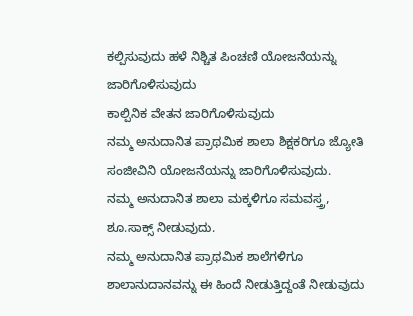ಕಲ್ಪಿಸುವುದು ಹಳೆ ನಿಶ್ಚಿತ ಪಿಂಚಣಿ ಯೋಜನೆಯನ್ನು ಜಾರಿಗೊಳಿಸುವುದು
ಕಾಲ್ಪಿನಿಕ ವೇತನ ಜಾರಿಗೊಳಿಸುವುದು
ನಮ್ಮ ಅನುದಾನಿತ ಪ್ರಾಥಮಿಕ ಶಾಲಾ ಶಿಕ್ಷಕರಿಗೂ ಜ್ಯೋತಿ ಸಂಜೀವಿನಿ ಯೋಜನೆಯನ್ನು ಜಾರಿಗೊಳಿಸುವುದು.
ನಮ್ಮ ಅನುದಾನಿತ ಶಾಲಾ ಮಕ್ಕಳಿಗೂ ಸಮವಸ್ತ್ರ, ಶೂ.ಸಾಕ್ಸ್ ನೀಡುವುದು.
ನಮ್ಮ ಅನುದಾನಿತ ಪ್ರಾಥಮಿಕ ಶಾಲೆಗಳಿಗೂ ಶಾಲಾನುದಾನವನ್ನು ಈ ಹಿಂದೆ ನೀಡುತ್ತಿದ್ದಂತೆ ನೀಡುವುದು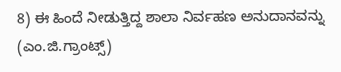8) ಈ ಹಿಂದೆ ನೀಡುತ್ತಿದ್ದ ಶಾಲಾ ನಿರ್ವಹಣ ಅನುದಾನವನ್ನು (ಎಂ.ಜಿ.ಗ್ರಾಂಟ್ಸ್)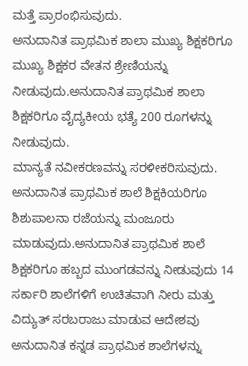ಮತ್ತೆ ಪ್ರಾರಂಭಿಸುವುದು.
ಅನುದಾನಿತ ಪ್ರಾಥಮಿಕ ಶಾಲಾ ಮುಖ್ಯ ಶಿಕ್ಷಕರಿಗೂ ಮುಖ್ಯ ಶಿಕ್ಷಕರ ವೇತನ ಶ್ರೇಣಿಯನ್ನು ನೀಡುವುದು.ಅನುದಾನಿತ ಪ್ರಾಥಮಿಕ ಶಾಲಾ ಶಿಕ್ಷಕರಿಗೂ ವೈದ್ಯಕೀಯ ಭತ್ಯೆ 200 ರೂಗಳನ್ನು ನೀಡುವುದು.
ಮಾನ್ಯತೆ ನವೀಕರಣವನ್ನು ಸರಳೀಕರಿಸುವುದು.
ಅನುದಾನಿತ ಪ್ರಾಥಮಿಕ ಶಾಲೆ ಶಿಕ್ಷಕಿಯರಿಗೂ ಶಿಶುಪಾಲನಾ ರಜೆಯನ್ನು ಮಂಜೂರು
ಮಾಡುವುದು.ಅನುದಾನಿತ ಪ್ರಾಥಮಿಕ ಶಾಲೆ ಶಿಕ್ಷಕರಿಗೂ ಹಬ್ಬದ ಮುಂಗಡವನ್ನು ನೀಡುವುದು 14
ಸರ್ಕಾರಿ ಶಾಲೆಗಳಿಗೆ ಉಚಿತವಾಗಿ ನೀರು ಮತ್ತು ವಿದ್ಯುತ್ ಸರಬರಾಜು ಮಾಡುವ ಆದೇಶವು ಅನುದಾನಿತ ಕನ್ನಡ ಪ್ರಾಥಮಿಕ ಶಾಲೆಗಳನ್ನು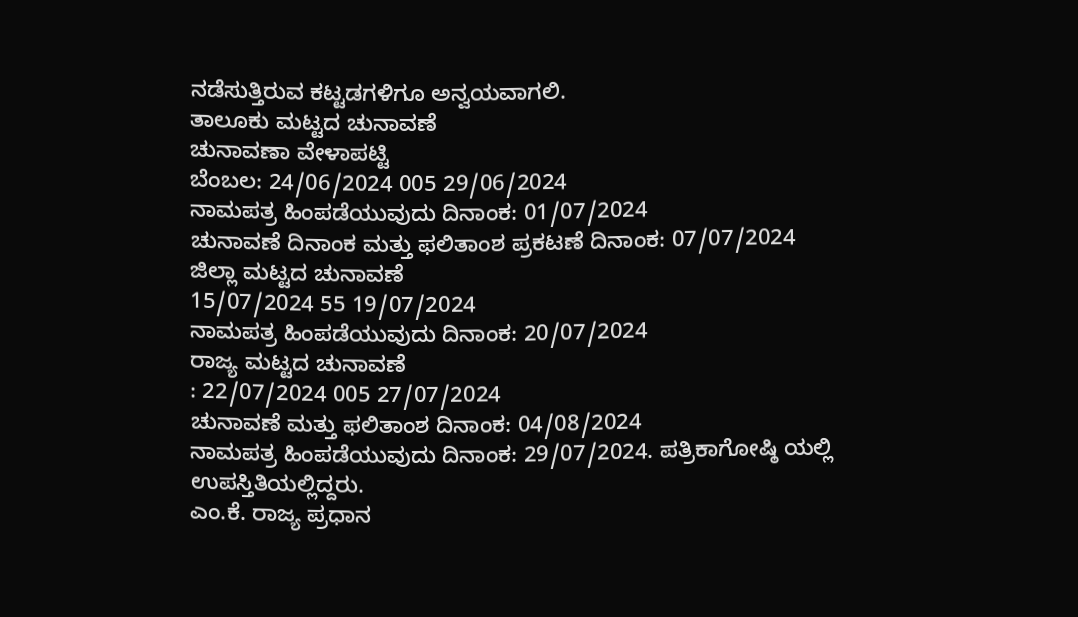ನಡೆಸುತ್ತಿರುವ ಕಟ್ಟಡಗಳಿಗೂ ಅನ್ವಯವಾಗಲಿ.
ತಾಲೂಕು ಮಟ್ಟದ ಚುನಾವಣೆ
ಚುನಾವಣಾ ವೇಳಾಪಟ್ಟಿ
ಬೆಂಬಲ: 24/06/2024 005 29/06/2024
ನಾಮಪತ್ರ ಹಿಂಪಡೆಯುವುದು ದಿನಾಂಕ: 01/07/2024
ಚುನಾವಣೆ ದಿನಾಂಕ ಮತ್ತು ಫಲಿತಾಂಶ ಪ್ರಕಟಣೆ ದಿನಾಂಕ: 07/07/2024
ಜಿಲ್ಲಾ ಮಟ್ಟದ ಚುನಾವಣೆ
15/07/2024 55 19/07/2024
ನಾಮಪತ್ರ ಹಿಂಪಡೆಯುವುದು ದಿನಾಂಕ: 20/07/2024
ರಾಜ್ಯ ಮಟ್ಟದ ಚುನಾವಣೆ
: 22/07/2024 005 27/07/2024
ಚುನಾವಣೆ ಮತ್ತು ಫಲಿತಾಂಶ ದಿನಾಂಕ: 04/08/2024
ನಾಮಪತ್ರ ಹಿಂಪಡೆಯುವುದು ದಿನಾಂಕ: 29/07/2024. ಪತ್ರಿಕಾಗೋಷ್ಠಿ ಯಲ್ಲಿ ಉಪಸ್ತಿತಿಯಲ್ಲಿದ್ದರು.
ಎಂ.ಕೆ. ರಾಜ್ಯ ಪ್ರಧಾನ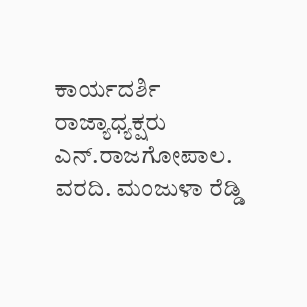ಕಾರ್ಯದರ್ಶಿ
ರಾಜ್ಯಾಧ್ಯಕ್ಷರು ಎನ್.ರಾಜಗೋಪಾಲ. ವರದಿ. ಮಂಜುಳಾ ರೆಡ್ಡಿ